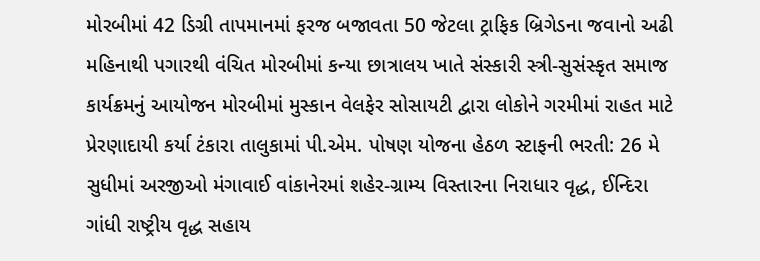મોરબીમાં 42 ડિગ્રી તાપમાનમાં ફરજ બજાવતા 50 જેટલા ટ્રાફિક બ્રિગેડના જવાનો અઢી મહિનાથી પગારથી વંચિત મોરબીમાં કન્યા છાત્રાલય ખાતે સંસ્કારી સ્ત્રી-સુસંસ્કૃત સમાજ કાર્યક્રમનું આયોજન મોરબીમાં મુસ્કાન વેલફેર સોસાયટી દ્વારા લોકોને ગરમીમાં રાહત માટે પ્રેરણાદાયી કર્યા ટંકારા તાલુકામાં પી.એમ. પોષણ યોજના હેઠળ સ્ટાફની ભરતી: 26 મે સુધીમાં અરજીઓ મંગાવાઈ વાંકાનેરમાં શહેર-ગ્રામ્ય વિસ્તારના નિરાધાર વૃદ્ધ, ઈન્દિરા ગાંધી રાષ્ટ્રીય વૃદ્ધ સહાય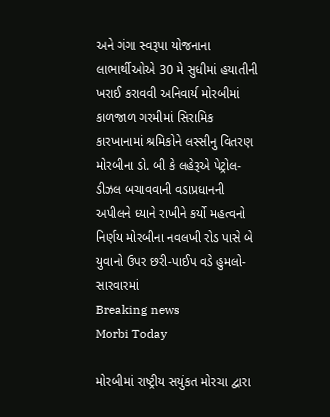અને ગંગા સ્વરૂપા યોજનાના લાભાર્થીઓએ 30 મે સુધીમાં હયાતીની ખરાઈ કરાવવી અનિવાર્ય મોરબીમાં કાળજાળ ગરમીમાં સિરામિક કારખાનામાં શ્રમિકોને લસ્સીનુ વિતરણ મોરબીના ડો. બી કે લહેરૂએ પેટ્રોલ-ડીઝલ બચાવવાની વડાપ્રધાનની અપીલને ધ્યાને રાખીને કર્યો મહત્વનો નિર્ણય મોરબીના નવલખી રોડ પાસે બે યુવાનો ઉપર છરી-પાઈપ વડે હુમલો-સારવારમાં
Breaking news
Morbi Today

મોરબીમાં રાષ્ટ્રીય સયુંકત મોરચા દ્વારા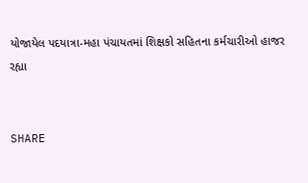યોજાયેલ પદયાત્રા-મહા પંચાયતમાં શિક્ષકો સહિતના કર્મચારીઓ હાજર રહ્યા


SHARE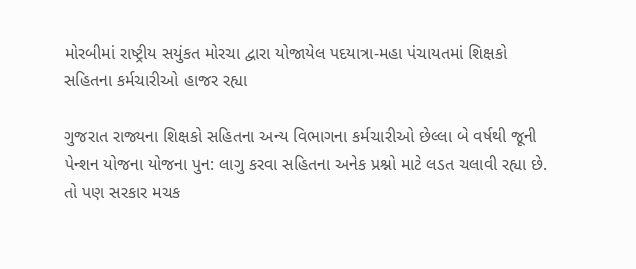મોરબીમાં રાષ્ટ્રીય સયુંકત મોરચા દ્વારા યોજાયેલ પદયાત્રા-મહા પંચાયતમાં શિક્ષકો સહિતના કર્મચારીઓ હાજર રહ્યા

ગુજરાત રાજ્યના શિક્ષકો સહિતના અન્ય વિભાગના કર્મચારીઓ છેલ્લા બે વર્ષથી જૂની પેન્શન યોજના યોજના પુન: લાગુ કરવા સહિતના અનેક પ્રશ્નો માટે લડત ચલાવી રહ્યા છે. તો પણ સરકાર મચક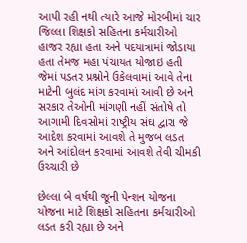આપી રહી નથી ત્યારે આજે મોરબીમાં ચાર જિલ્લા શિક્ષકો સહિતના કર્મચારીઓ હાજર રહ્યા હતા અને પદયાત્રામાં જોડાયા હતા તેમજ મહા પંચાયત યોજાઇ હતી જેમાં પડતર પ્રશ્નોને ઉકેલવામાં આવે તેના માટેની બુલંદ માંગ કરવામાં આવી છે અને સરકાર તેઓની માંગણી નહીં સંતોષે તો આગામી દિવસોમાં રાષ્ટ્રીય સંઘ દ્વારા જે આદેશ કરવામાં આવશે તે મુજબ લડત અને આંદોલન કરવામાં આવશે તેવી ચીમકી ઉચ્ચારી છે

છેલ્લા બે વર્ષથી જૂની પેન્શન યોજના યોજના માટે શિક્ષકો સહિતના કર્મચારીઓ લડત કરી રહ્યા છે અને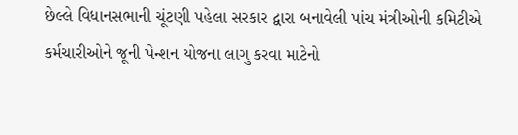છેલ્લે વિધાનસભાની ચૂંટણી પહેલા સરકાર દ્વારા બનાવેલી પાંચ મંત્રીઓની કમિટીએ કર્મચારીઓને જૂની પેન્શન યોજના લાગુ કરવા માટેનો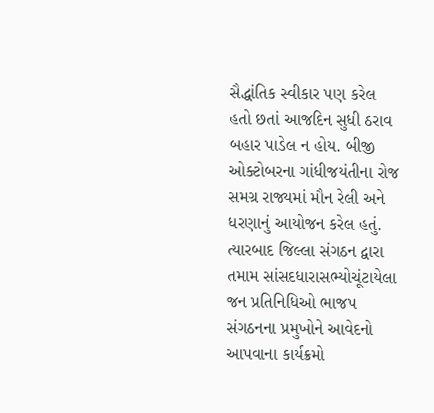સૈદ્ધાંતિક સ્વીકાર પણ કરેલ હતો છતાં આજદિન સુધી ઠરાવ બહાર પાડેલ ન હોય. બીજી ઓક્ટોબરના ગાંધીજયંતીના રોજ સમગ્ર રાજ્યમાં મૌન રેલી અને ધરણાનું આયોજન કરેલ હતું. ત્યારબાદ જિલ્લા સંગઠન દ્વારા તમામ સાંસદધારાસભ્યોચૂંટાયેલા જન પ્રતિનિધિઓ ભાજપ સંગઠનના પ્રમુખોને આવેદનો આપવાના કાર્યક્રમો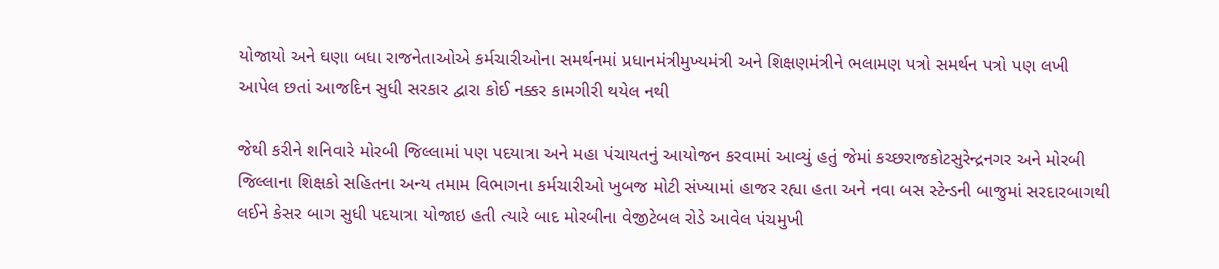યોજાયો અને ઘણા બધા રાજનેતાઓએ કર્મચારીઓના સમર્થનમાં પ્રધાનમંત્રીમુખ્યમંત્રી અને શિક્ષણમંત્રીને ભલામણ પત્રો સમર્થન પત્રો પણ લખી આપેલ છતાં આજદિન સુધી સરકાર દ્વારા કોઈ નક્કર કામગીરી થયેલ નથી

જેથી કરીને શનિવારે મોરબી જિલ્લામાં પણ પદયાત્રા અને મહા પંચાયતનું આયોજન કરવામાં આવ્યું હતું જેમાં કચ્છરાજકોટસુરેન્દ્રનગર અને મોરબી જિલ્લાના શિક્ષકો સહિતના અન્ય તમામ વિભાગના કર્મચારીઓ ખુબજ મોટી સંખ્યામાં હાજર રહ્યા હતા અને નવા બસ સ્ટેન્ડની બાજુમાં સરદારબાગથી લઈને કેસર બાગ સુધી પદયાત્રા યોજાઇ હતી ત્યારે બાદ મોરબીના વેજીટેબલ રોડે આવેલ પંચમુખી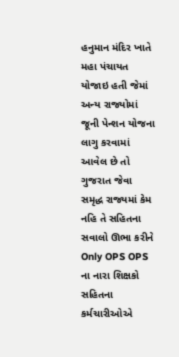હનુમાન મંદિર ખાતે મહા પંચાયત યોજાઇ હતી જેમાં અન્ય રાજ્યોમાં જૂની પેન્શન યોજના લાગુ કરવામાં આવેલ છે તો ગુજરાત જેવા સમૃદ્ધ રાજ્યમાં કેમ નહિ તે સહિતના સવાલો ઊભા કરીને Only OPS OPS ના નારા શિક્ષકો સહિતના કર્મચારીઓએ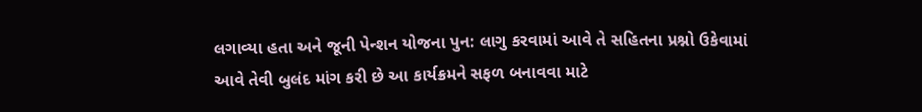લગાવ્યા હતા અને જૂની પેન્શન યોજના પુન: લાગુ કરવામાં આવે તે સહિતના પ્રશ્નો ઉકેવામાં આવે તેવી બુલંદ માંગ કરી છે આ કાર્યક્રમને સફળ બનાવવા માટે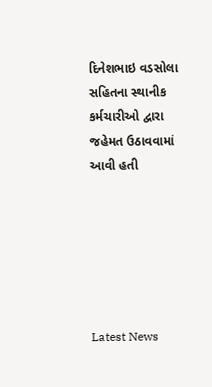દિનેશભાઇ વડસોલા સહિતના સ્થાનીક કર્મચારીઓ દ્વારા જહેમત ઉઠાવવામાં આવી હતી






Latest News